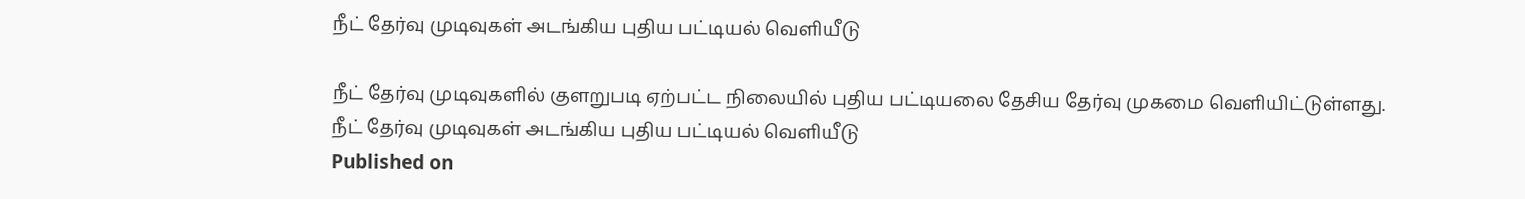நீட் தேர்வு முடிவுகள் அடங்கிய புதிய பட்டியல் வெளியீடு

நீட் தேர்வு முடிவுகளில் குளறுபடி ஏற்பட்ட நிலையில் புதிய பட்டியலை தேசிய தேர்வு முகமை வெளியிட்டுள்ளது.
நீட் தேர்வு முடிவுகள் அடங்கிய புதிய பட்டியல் வெளியீடு
Published on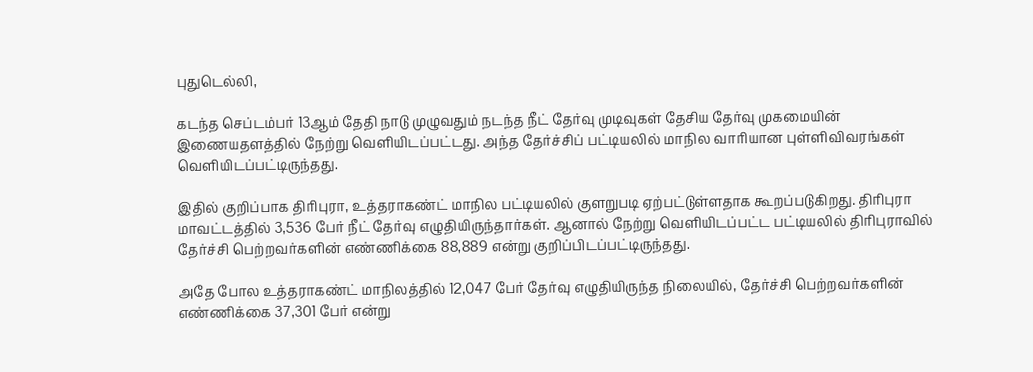புதுடெல்லி,

கடந்த செப்டம்பர் 13ஆம் தேதி நாடு முழுவதும் நடந்த நீட் தேர்வு முடிவுகள் தேசிய தேர்வு முகமையின் இணையதளத்தில் நேற்று வெளியிடப்பட்டது. அந்த தேர்ச்சிப் பட்டியலில் மாநில வாரியான புள்ளிவிவரங்கள் வெளியிடப்பட்டிருந்தது.

இதில் குறிப்பாக திரிபுரா, உத்தராகண்ட் மாநில பட்டியலில் குளறுபடி ஏற்பட்டுள்ளதாக கூறப்படுகிறது. திரிபுரா மாவட்டத்தில் 3,536 பேர் நீட் தேர்வு எழுதியிருந்தார்கள். ஆனால் நேற்று வெளியிடப்பட்ட பட்டியலில் திரிபுராவில் தேர்ச்சி பெற்றவர்களின் எண்ணிக்கை 88,889 என்று குறிப்பிடப்பட்டிருந்தது.

அதே போல உத்தராகண்ட் மாநிலத்தில் 12,047 பேர் தேர்வு எழுதியிருந்த நிலையில், தேர்ச்சி பெற்றவர்களின் எண்ணிக்கை 37,301 பேர் என்று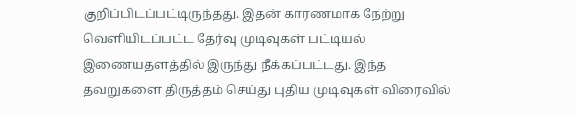குறிப்பிடப்பட்டிருந்தது. இதன் காரணமாக நேற்று வெளியிடப்பட்ட தேர்வு முடிவுகள் பட்டியல் இணையதளத்தில் இருந்து நீக்கப்பட்டது. இந்த தவறுகளை திருத்தம் செய்து புதிய முடிவுகள் விரைவில்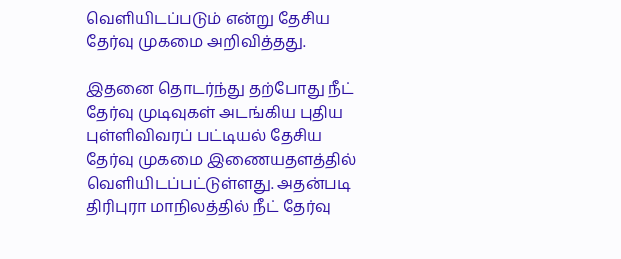வெளியிடப்படும் என்று தேசிய தேர்வு முகமை அறிவித்தது.

இதனை தொடர்ந்து தற்போது நீட் தேர்வு முடிவுகள் அடங்கிய புதிய புள்ளிவிவரப் பட்டியல் தேசிய தேர்வு முகமை இணையதளத்தில் வெளியிடப்பட்டுள்ளது. அதன்படி திரிபுரா மாநிலத்தில் நீட் தேர்வு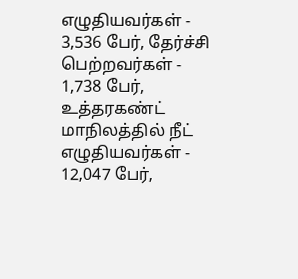எழுதியவர்கள் - 3,536 பேர், தேர்ச்சி பெற்றவர்கள் - 1,738 பேர், உத்தரகண்ட் மாநிலத்தில் நீட் எழுதியவர்கள் - 12,047 பேர்,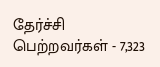தேர்ச்சி பெற்றவர்கள் - 7,323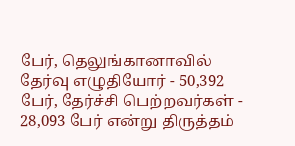பேர், தெலுங்கானாவில் தேர்வு எழுதியோர் - 50,392 பேர், தேர்ச்சி பெற்றவர்கள் - 28,093 பேர் என்று திருத்தம்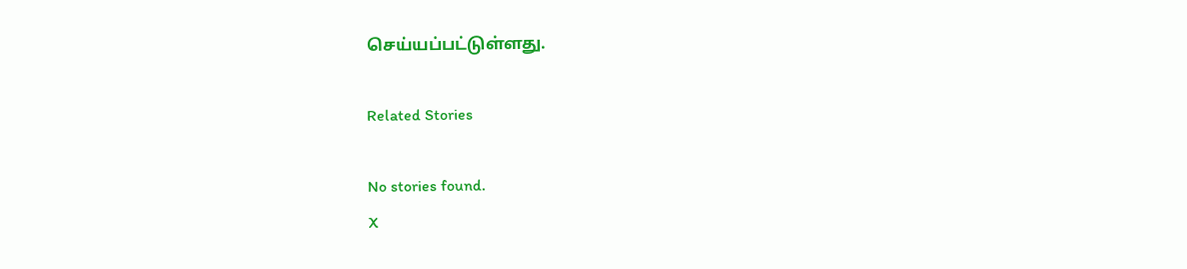செய்யப்பட்டுள்ளது.

Related Stories

No stories found.
X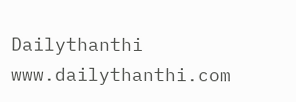Dailythanthi
www.dailythanthi.com